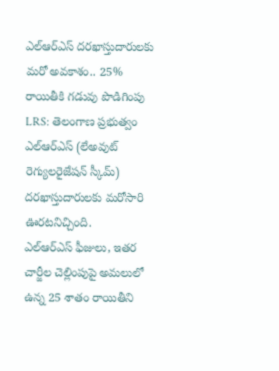ఎల్ఆర్ఎస్ దరఖాస్తుదారులకు మరో అవకాశం.. 25% రాయితీకి గడువు పొడిగింపు
LRS: తెలంగాణ ప్రభుత్వం ఎల్ఆర్ఎస్ (లేఅవుట్ రెగ్యులరైజేషన్ స్కీమ్) దరఖాస్తుదారులకు మరోసారి ఊరటనిచ్చింది.
ఎల్ఆర్ఎస్ ఫీజులు, ఇతర చార్జీల చెల్లింపుపై అమలులో ఉన్న 25 శాతం రాయితీని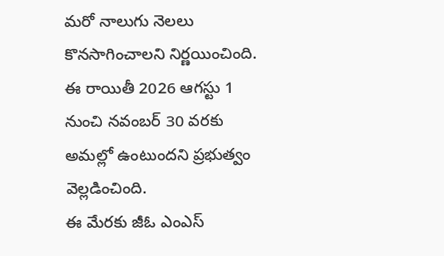మరో నాలుగు నెలలు కొనసాగించాలని నిర్ణయించింది.
ఈ రాయితీ 2026 ఆగస్టు 1 నుంచి నవంబర్ 30 వరకు అమల్లో ఉంటుందని ప్రభుత్వం వెల్లడించింది.
ఈ మేరకు జీఓ ఎంఎస్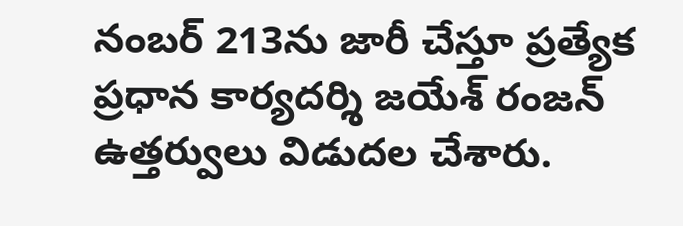నంబర్ 213ను జారీ చేస్తూ ప్రత్యేక ప్రధాన కార్యదర్శి జయేశ్ రంజన్ ఉత్తర్వులు విడుదల చేశారు.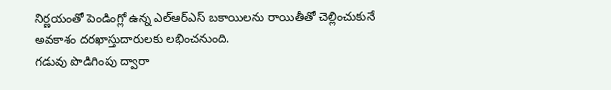నిర్ణయంతో పెండింగ్లో ఉన్న ఎల్ఆర్ఎస్ బకాయిలను రాయితీతో చెల్లించుకునే అవకాశం దరఖాస్తుదారులకు లభించనుంది.
గడువు పొడిగింపు ద్వారా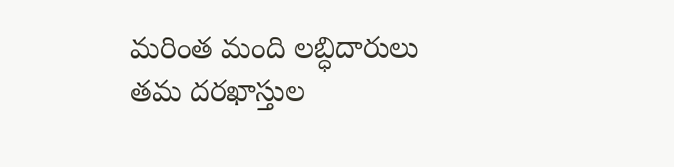మరింత మంది లబ్ధిదారులు తమ దరఖాస్తుల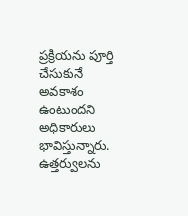ప్రక్రియను పూర్తి చేసుకునే అవకాశం ఉంటుందని అధికారులు భావిస్తున్నారు.
ఉత్తర్వులను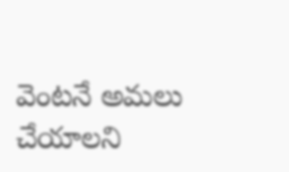వెంటనే అమలు చేయాలని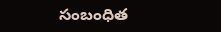సంబంధిత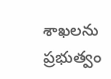శాఖలను ప్రభుత్వం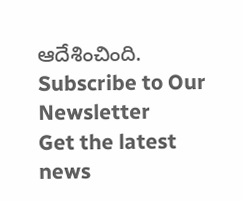ఆదేశించింది.
Subscribe to Our Newsletter
Get the latest news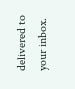delivered to your inbox.